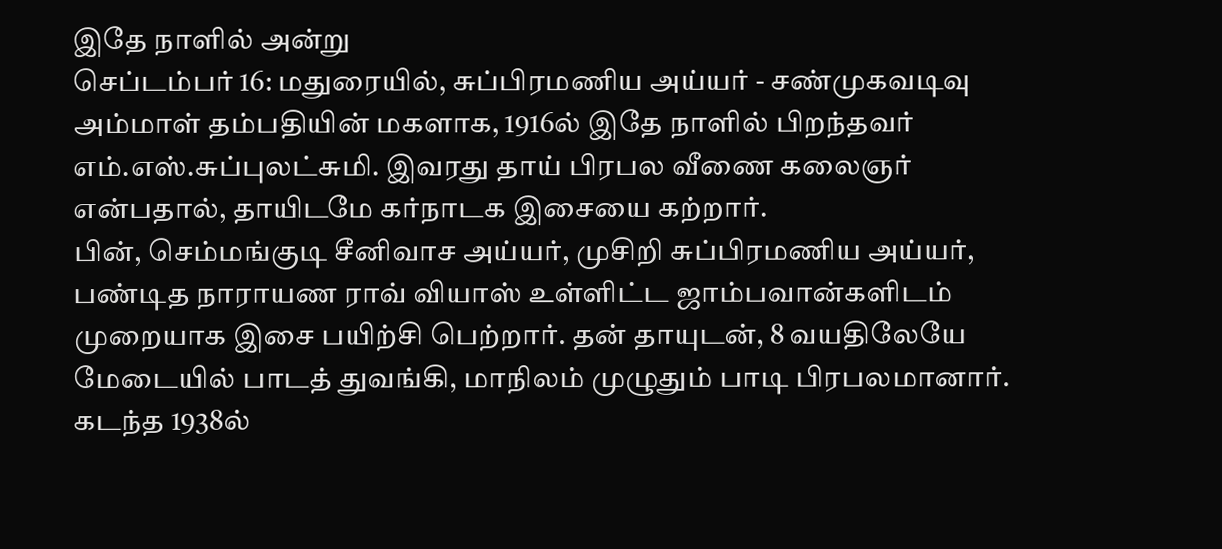இதே நாளில் அன்று
செப்டம்பர் 16: மதுரையில், சுப்பிரமணிய அய்யர் - சண்முகவடிவு அம்மாள் தம்பதியின் மகளாக, 1916ல் இதே நாளில் பிறந்தவர் எம்.எஸ்.சுப்புலட்சுமி. இவரது தாய் பிரபல வீணை கலைஞர் என்பதால், தாயிடமே கர்நாடக இசையை கற்றார்.
பின், செம்மங்குடி சீனிவாச அய்யர், முசிறி சுப்பிரமணிய அய்யர், பண்டித நாராயண ராவ் வியாஸ் உள்ளிட்ட ஜாம்பவான்களிடம் முறையாக இசை பயிற்சி பெற்றார். தன் தாயுடன், 8 வயதிலேயே மேடையில் பாடத் துவங்கி, மாநிலம் முழுதும் பாடி பிரபலமானார்.
கடந்த 1938ல்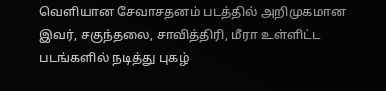வெளியான சேவாசதனம் படத்தில் அறிமுகமான இவர், சகுந்தலை, சாவித்திரி, மீரா உள்ளிட்ட படங்களில் நடித்து புகழ்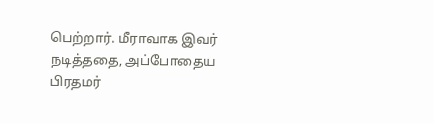பெற்றார். மீராவாக இவர் நடித்ததை, அப்போதைய பிரதமர்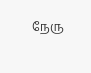நேரு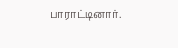பாராட்டினார்.